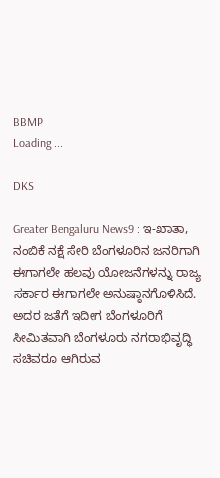BBMP
Loading ...

DKS

Greater Bengaluru News9 : ಇ-ಖಾತಾ, ನಂಬಿಕೆ ನಕ್ಷೆ ಸೇರಿ ಬೆಂಗಳೂರಿನ ಜನರಿಗಾಗಿ ಈಗಾಗಲೇ ಹಲವು ಯೋಜನೆಗಳನ್ನು ರಾಜ್ಯ ಸರ್ಕಾರ ಈಗಾಗಲೇ ಅನುಷ್ಠಾನಗೊಳಿಸಿದೆ. ಅದರ ಜತೆಗೆ ಇದೀಗ ಬೆಂಗಳೂರಿಗೆ ಸೀಮಿತವಾಗಿ ಬೆಂಗಳೂರು ನಗರಾಭಿವೃದ್ಧಿ ಸಚಿವರೂ ಆಗಿರುವ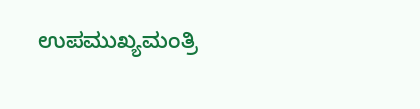ಉಪಮುಖ್ಯಮಂತ್ರಿ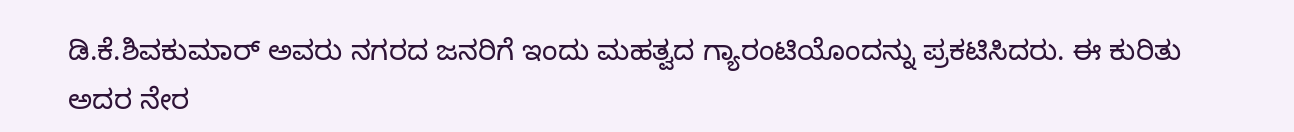ಡಿ.ಕೆ.ಶಿವಕುಮಾರ್‌ ಅವರು ನಗರದ ಜನರಿಗೆ ಇಂದು ಮಹತ್ವದ ಗ್ಯಾರಂಟಿಯೊಂದನ್ನು ಪ್ರಕಟಿಸಿದರು. ಈ ಕುರಿತು ಅದರ ನೇರ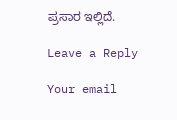ಪ್ರಸಾರ ಇಲ್ಲಿದೆ.

Leave a Reply

Your email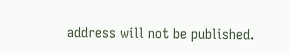address will not be published.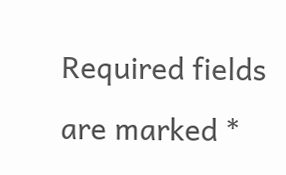Required fields are marked *